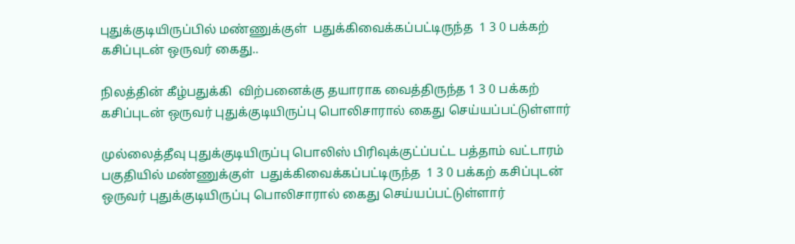புதுக்குடியிருப்பில் மண்ணுக்குள்  பதுக்கிவைக்கப்பட்டிருந்த  1 3 0 பக்கற் கசிப்புடன் ஒருவர் கைது..

நிலத்தின் கீழ்பதுக்கி  விற்பனைக்கு தயாராக வைத்திருந்த 1 3 0 பக்கற் கசிப்புடன் ஒருவர் புதுக்குடியிருப்பு பொலிசாரால் கைது செய்யப்பட்டுள்ளார்

முல்லைத்தீவு புதுக்குடியிருப்பு பொலிஸ் பிரிவுக்குட்ப்பட்ட பத்தாம் வட்டாரம்  பகுதியில் மண்ணுக்குள்  பதுக்கிவைக்கப்பட்டிருந்த  1 3 0 பக்கற் கசிப்புடன் ஒருவர் புதுக்குடியிருப்பு பொலிசாரால் கைது செய்யப்பட்டுள்ளார்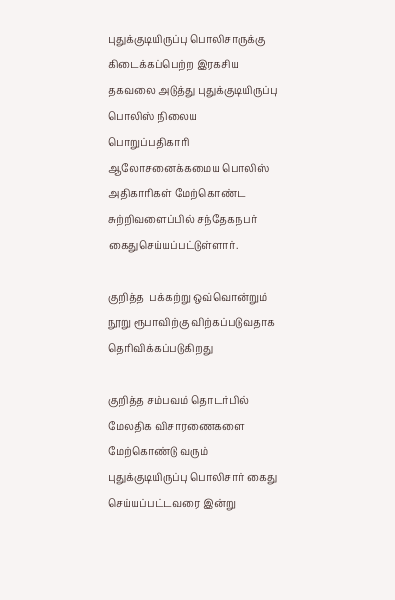புதுக்குடியிருப்பு பொலிசாருக்கு கிடைக்கப்பெற்ற இரகசிய தகவலை அடுத்து புதுக்குடியிருப்பு பொலிஸ் நிலைய பொறுப்பதிகாரி ஆலோசனைக்கமைய பொலிஸ் அதிகாரிகள் மேற்கொண்ட சுற்றிவளைப்பில் சந்தேகநபர் கைதுசெய்யப்பட்டுள்ளார்.

குறித்த  பக்கற்று ஒவ்வொன்றும் நூறு ரூபாவிற்கு விற்கப்படுவதாக தெரிவிக்கப்படுகிறது

குறித்த சம்பவம் தொடர்பில் மேலதிக விசாரணைகளை மேற்கொண்டு வரும் புதுக்குடியிருப்பு பொலிசார் கைது செய்யப்பட்டவரை இன்று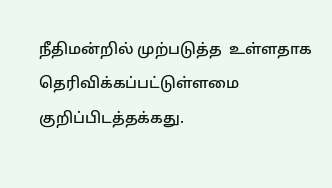நீதிமன்றில் முற்படுத்த  உள்ளதாக தெரிவிக்கப்பட்டுள்ளமை குறிப்பிடத்தக்கது.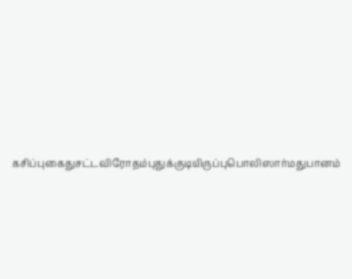கசிப்புகைதுசட்டவிரோதம்புதுக்குடியிருப்புபொலிஸார்மதுபானம்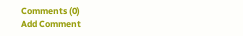Comments (0)
Add Comment